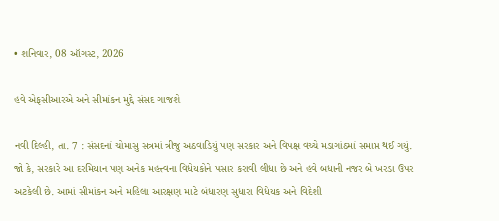• શનિવાર, 08 ઑગસ્ટ, 2026

હવે એફસીઆરએ અને સીમાંકન મુદ્દે સંસદ ગાજશે

નવી દિલ્હી, તા. 7 : સંસદનાં ચોમાસુ સત્રમાં ત્રીજુ અઠવાડિયું પણ સરકાર અને વિપક્ષ વચ્ચે મડાગાંઠમાં સમાપ્ત થઈ ગયું. જો કે, સરકારે આ દરમિયાન પણ અનેક મહત્ત્વના વિધેયકોને પસાર કરાવી લીધા છે અને હવે બધાની નજર બે ખરડા ઉપર અટકેલી છે. આમાં સીમાંકન અને મહિલા આરક્ષણ માટે બંધારણ સુધારા વિધેયક અને વિદેશી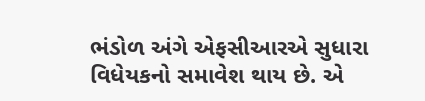ભંડોળ અંગે એફસીઆરએ સુધારા વિધેયકનો સમાવેશ થાય છે. એ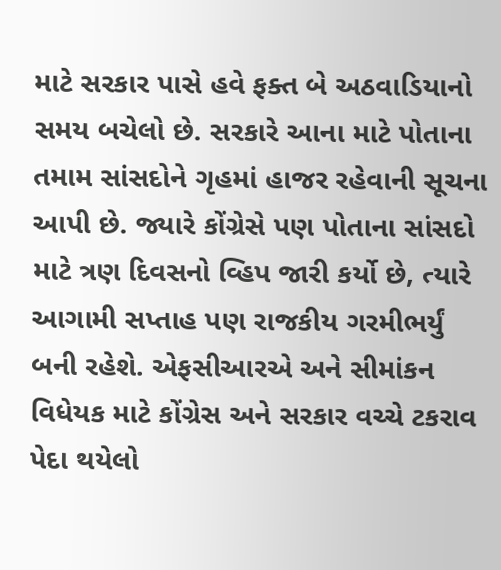માટે સરકાર પાસે હવે ફક્ત બે અઠવાડિયાનો સમય બચેલો છે. સરકારે આના માટે પોતાના તમામ સાંસદોને ગૃહમાં હાજર રહેવાની સૂચના આપી છે. જ્યારે કોંગ્રેસે પણ પોતાના સાંસદો માટે ત્રણ દિવસનો વ્હિપ જારી કર્યો છે, ત્યારે આગામી સપ્તાહ પણ રાજકીય ગરમીભર્યું બની રહેશે. એફસીઆરએ અને સીમાંકન વિધેયક માટે કોંગ્રેસ અને સરકાર વચ્ચે ટકરાવ પેદા થયેલો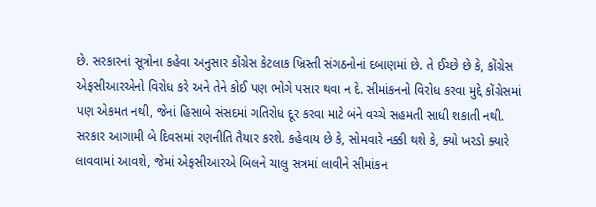છે. સરકારનાં સૂત્રોના કહેવા અનુસાર કોંગ્રેસ કેટલાક ખ્રિસ્તી સંગઠનોનાં દબાણમાં છે. તે ઈચ્છે છે કે, કોંગ્રેસ એફસીઆરએનો વિરોધ કરે અને તેને કોઈ પણ ભોગે પસાર થવા ન દે. સીમાંકનનો વિરોધ કરવા મુદ્દે કોંગ્રેસમાં પણ એકમત નથી, જેનાં હિસાબે સંસદમાં ગતિરોધ દૂર કરવા માટે બંને વચ્ચે સહમતી સાધી શકાતી નથી. સરકાર આગામી બે દિવસમાં રણનીતિ તૈયાર કરશે. કહેવાય છે કે, સોમવારે નક્કી થશે કે, ક્યો ખરડો ક્યારે લાવવામાં આવશે, જેમાં એફસીઆરએ બિલને ચાલુ સત્રમાં લાવીને સીમાંકન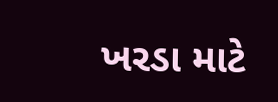ખરડા માટે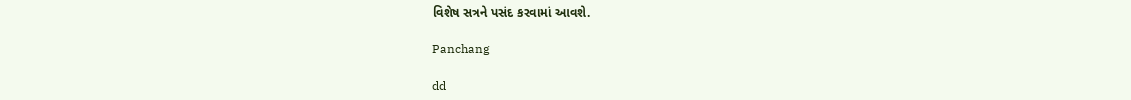વિશેષ સત્રને પસંદ કરવામાં આવશે.

Panchang

dd